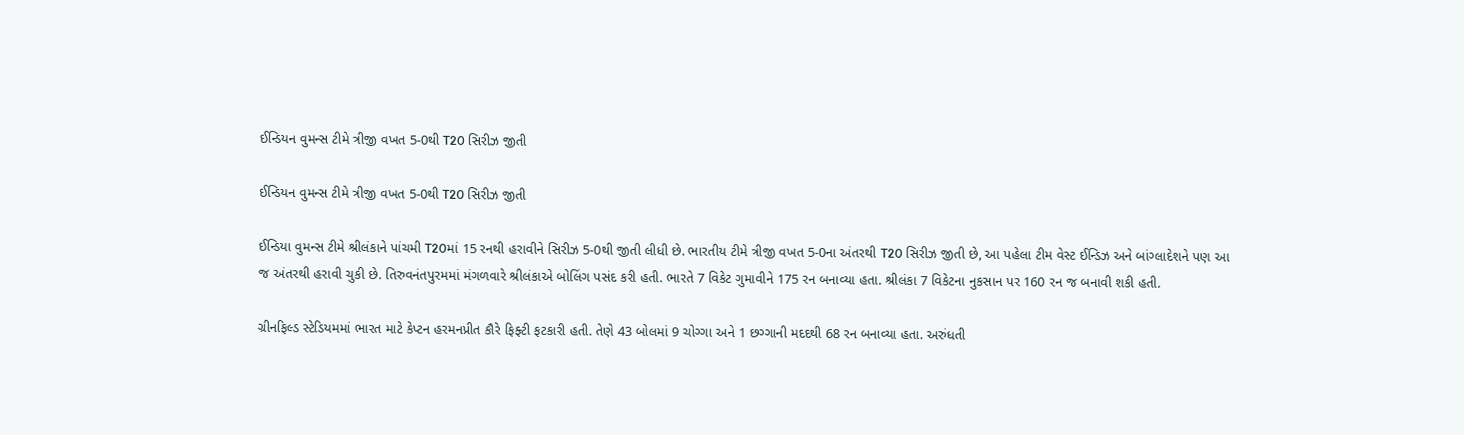ઈન્ડિયન વુમન્સ ટીમે ત્રીજી વખત 5-0થી T20 સિરીઝ જીતી

ઈન્ડિયન વુમન્સ ટીમે ત્રીજી વખત 5-0થી T20 સિરીઝ જીતી

ઈન્ડિયા વુમન્સ ટીમે શ્રીલંકાને પાંચમી T20માં 15 રનથી હરાવીને સિરીઝ 5-0થી જીતી લીધી છે. ભારતીય ટીમે ત્રીજી વખત 5-0ના અંતરથી T20 સિરીઝ જીતી છે, આ પહેલા ટીમ વેસ્ટ ઈન્ડિઝ અને બાંગ્લાદેશને પણ આ જ અંતરથી હરાવી ચુકી છે. તિરુવનંતપુરમમાં મંગળવારે શ્રીલંકાએ બોલિંગ પસંદ કરી હતી. ભારતે 7 વિકેટ ગુમાવીને 175 રન બનાવ્યા હતા. શ્રીલંકા 7 વિકેટના નુકસાન પર 160 રન જ બનાવી શકી હતી.

ગ્રીનફિલ્ડ સ્ટેડિયમમાં ભારત માટે કેપ્ટન હરમનપ્રીત કૌરે ફિફ્ટી ફટકારી હતી. તેણે 43 બોલમાં 9 ચોગ્ગા અને 1 છગ્ગાની મદદથી 68 રન બનાવ્યા હતા. અરુંધતી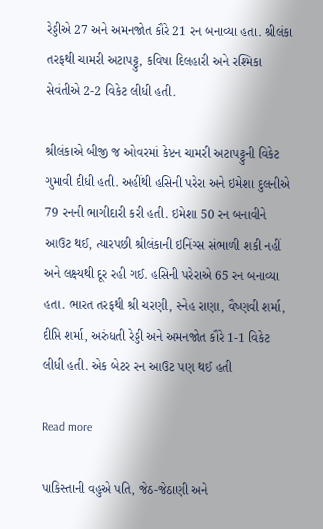રેડ્ડીએ 27 અને અમનજોત કૌરે 21 રન બનાવ્યા હતા. શ્રીલંકા તરફથી ચામરી અટાપટ્ટુ, કવિષા દિલહારી અને રશ્મિકા સેવંતીએ 2-2 વિકેટ લીધી હતી.

શ્રીલંકાએ બીજી જ ઓવરમાં કેપ્ટન ચામરી અટાપટ્ટુની વિકેટ ગુમાવી દીધી હતી. અહીંથી હસિની પરેરા અને ઇમેશા દુલનીએ 79 રનની ભાગીદારી કરી હતી. ઇમેશા 50 રન બનાવીને આઉટ થઈ, ત્યારપછી શ્રીલંકાની ઇનિંગ્સ સંભાળી શકી નહીં અને લક્ષ્યથી દૂર રહી ગઈ. હસિની પરેરાએ 65 રન બનાવ્યા હતા. ભારત તરફથી શ્રી ચરણી, સ્નેહ રાણા, વૈષ્ણવી શર્મા, દીપ્તિ શર્મા, અરુંધતી રેડ્ડી અને અમનજોત કૌરે 1-1 વિકેટ લીધી હતી. એક બેટર રન આઉટ પણ થઈ હતી

Read more

પાકિસ્તાની વહુએ પતિ, જેઠ-જેઠાણી અને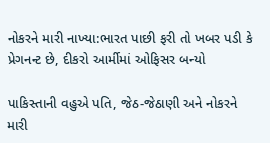નોકરને મારી નાખ્યા:ભારત પાછી ફરી તો ખબર પડી કે પ્રેગનન્ટ છે, દીકરો આર્મીમાં ઓફિસર બન્યો

પાકિસ્તાની વહુએ પતિ, જેઠ-જેઠાણી અને નોકરને મારી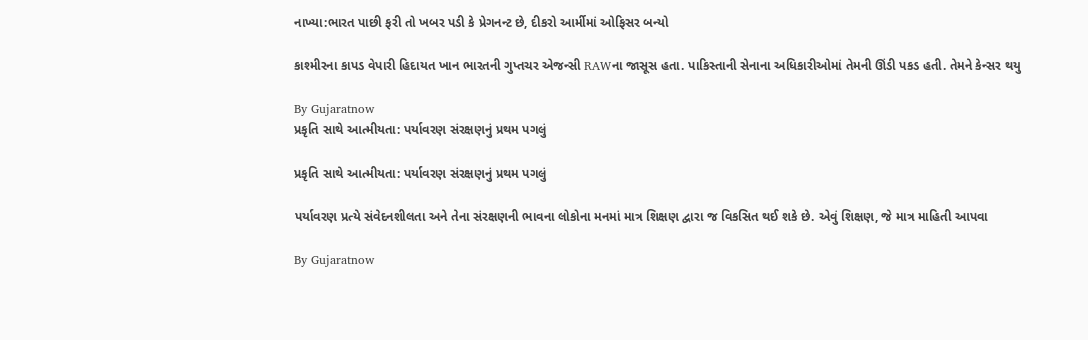નાખ્યા:ભારત પાછી ફરી તો ખબર પડી કે પ્રેગનન્ટ છે, દીકરો આર્મીમાં ઓફિસર બન્યો

કાશ્મીરના કાપડ વેપારી હિદાયત ખાન ભારતની ગુપ્તચર એજન્સી RAWના જાસૂસ હતા. પાકિસ્તાની સેનાના અધિકારીઓમાં તેમની ઊંડી પકડ હતી. તેમને કેન્સર થયુ

By Gujaratnow
પ્રકૃતિ સાથે આત્મીયતા: પર્યાવરણ સંરક્ષણનું પ્રથમ પગલું

પ્રકૃતિ સાથે આત્મીયતા: પર્યાવરણ સંરક્ષણનું પ્રથમ પગલું

પર્યાવરણ પ્રત્યે સંવેદનશીલતા અને તેના સંરક્ષણની ભાવના લોકોના મનમાં માત્ર શિક્ષણ દ્વારા જ વિકસિત થઈ શકે છે. એવું શિક્ષણ, જે માત્ર માહિતી આપવા

By Gujaratnow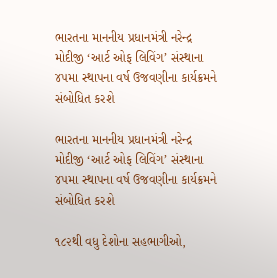ભારતના માનનીય પ્રધાનમંત્રી નરેન્દ્ર મોદીજી ‘આર્ટ ઓફ લિવિંગ’ સંસ્થાના ૪૫મા સ્થાપના વર્ષ ઉજવણીના કાર્યક્રમને સંબોધિત કરશે

ભારતના માનનીય પ્રધાનમંત્રી નરેન્દ્ર મોદીજી ‘આર્ટ ઓફ લિવિંગ’ સંસ્થાના ૪૫મા સ્થાપના વર્ષ ઉજવણીના કાર્યક્રમને સંબોધિત કરશે

૧૮૨થી વધુ દેશોના સહભાગીઓ,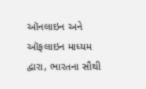ઑનલાઇન અને ઑફલાઇન માધ્યમ દ્વારા, ભારતના સૌથી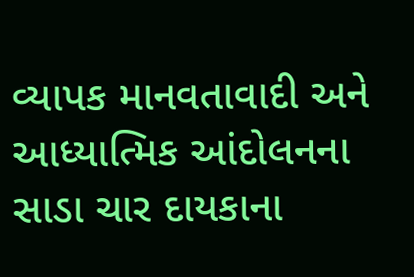વ્યાપક માનવતાવાદી અને આધ્યાત્મિક આંદોલનના સાડા ચાર દાયકાના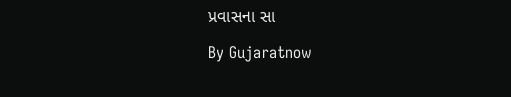પ્રવાસના સા

By Gujaratnow